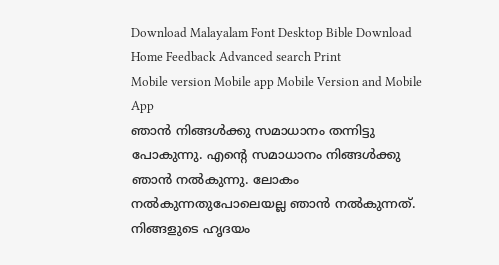Download Malayalam Font Desktop Bible Download
Home Feedback Advanced search Print
Mobile version Mobile app Mobile Version and Mobile App
ഞാന്‍ നിങ്ങള്‍ക്കു സമാധാനം തന്നിട്ടു പോകുന്നു. എന്‍റെ സമാധാനം നിങ്ങള്‍ക്കു ഞാന്‍ നല്‍കുന്നു. ലോകം നല്‍കുന്നതുപോലെയല്ല ഞാന്‍ നല്‍കുന്നത്. നിങ്ങളുടെ ഹൃദയം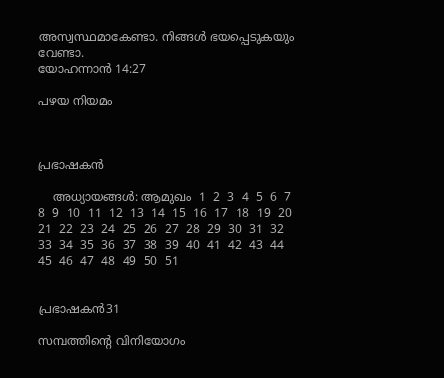അസ്വസ്ഥമാകേണ്ടാ. നിങ്ങള്‍ ഭയപ്പെടുകയും വേണ്ടാ.
യോഹന്നാന്‍ 14:27

പഴയ നിയമം



പ്രഭാഷകന്‍

    അധ്യായങ്ങള്‍: ആമുഖം  1  2  3  4  5  6  7  8  9  10  11  12  13  14  15  16  17  18  19  20  21  22  23  24  25  26  27  28  29  30  31  32  33  34  35  36  37  38  39  40  41  42  43  44  45  46  47  48  49  50  51


പ്രഭാഷകന്‍31

സമ്പത്തിന്‍റെ വിനിയോഗം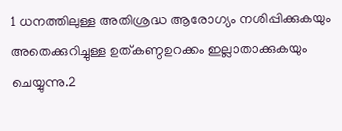1 ധനത്തിലുള്ള അതിശ്രദ്ധ ആരോഗ്യം നശിപ്പിക്കുകയും അതെക്കുറിച്ചുള്ള ഉത്കണ്ഠഉറക്കം ഇല്ലാതാക്കുകയും ചെയ്യുന്നു.2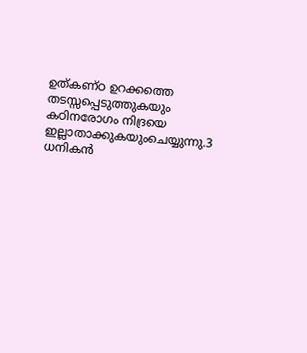ഉത്കണ്ഠ ഉറക്കത്തെ തടസ്സപ്പെടുത്തുകയും കഠിനരോഗം നിദ്രയെ ഇല്ലാതാക്കുകയുംചെയ്യുന്നു.3 ധനികന്‍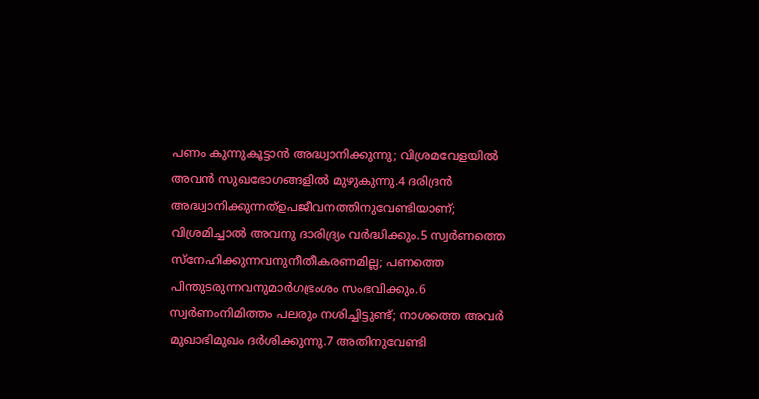പണം കുന്നുകൂട്ടാന്‍ അദ്ധ്വാനിക്കുന്നു; വിശ്രമവേളയില്‍ അവന്‍ സുഖഭോഗങ്ങളില്‍ മുഴുകുന്നു.4 ദരിദ്രന്‍ അദ്ധ്വാനിക്കുന്നത്ഉപജീവനത്തിനുവേണ്ടിയാണ്; വിശ്രമിച്ചാല്‍ അവനു ദാരിദ്ര്യം വര്‍ദ്ധിക്കും.5 സ്വര്‍ണത്തെ സ്നേഹിക്കുന്നവനുനീതീകരണമില്ല; പണത്തെ പിന്തുടരുന്നവനുമാര്‍ഗഭ്രംശം സംഭവിക്കും.6 സ്വര്‍ണംനിമിത്തം പലരും നശിച്ചിട്ടുണ്ട്; നാശത്തെ അവര്‍ മുഖാഭിമുഖം ദര്‍ശിക്കുന്നു.7 അതിനുവേണ്ടി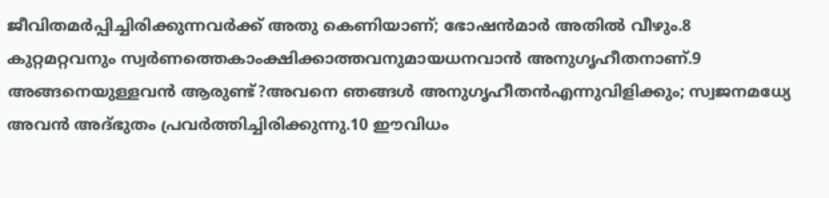ജീവിതമര്‍പ്പിച്ചിരിക്കുന്നവര്‍ക്ക് അതു കെണിയാണ്; ഭോഷന്‍മാര്‍ അതില്‍ വീഴും.8 കുറ്റമറ്റവനും സ്വര്‍ണത്തെകാംക്ഷിക്കാത്തവനുമായധനവാന്‍ അനുഗൃഹീതനാണ്.9 അങ്ങനെയുള്ളവന്‍ ആരുണ്ട്?അവനെ ഞങ്ങള്‍ അനുഗൃഹീതന്‍എന്നുവിളിക്കും; സ്വജനമധ്യേ അവന്‍ അദ്ഭുതം പ്രവര്‍ത്തിച്ചിരിക്കുന്നു.10 ഈവിധം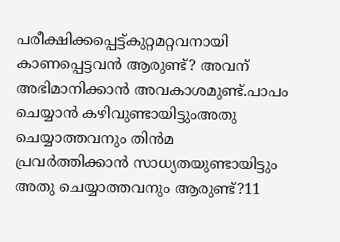പരീക്ഷിക്കപ്പെട്ട്കുറ്റമറ്റവനായി കാണപ്പെട്ടവന്‍ ആരുണ്ട്? അവന് അഭിമാനിക്കാന്‍ അവകാശമുണ്ട്.പാപം ചെയ്യാന്‍ കഴിവുണ്ടായിട്ടുംഅതു ചെയ്യാത്തവനും തിന്‍മ പ്രവര്‍ത്തിക്കാന്‍ സാധ്യതയുണ്ടായിട്ടും അതു ചെയ്യാത്തവനും ആരുണ്ട്?11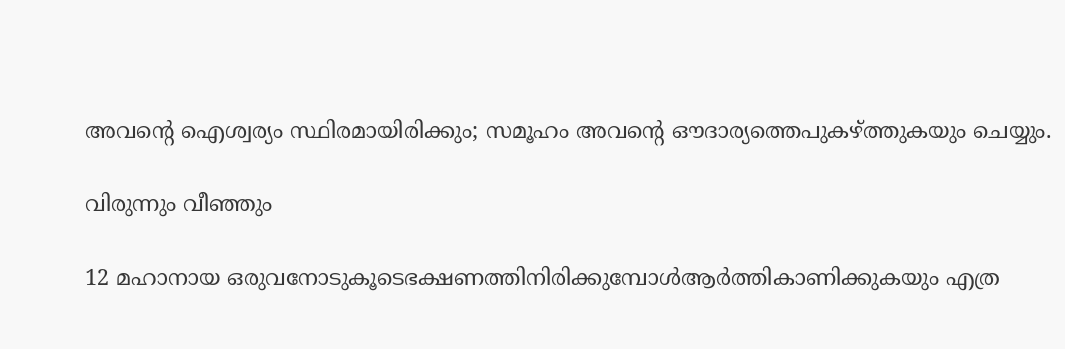അവന്‍റെ ഐശ്വര്യം സ്ഥിരമായിരിക്കും; സമൂഹം അവന്‍റെ ഔദാര്യത്തെപുകഴ്ത്തുകയും ചെയ്യും.

വിരുന്നും വീഞ്ഞും

12 മഹാനായ ഒരുവനോടുകൂടെഭക്ഷണത്തിനിരിക്കുമ്പോള്‍ആര്‍ത്തികാണിക്കുകയും എത്ര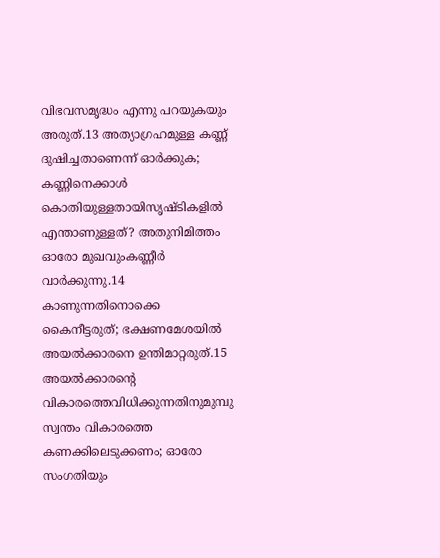വിഭവസമൃദ്ധം എന്നു പറയുകയും അരുത്.13 അത്യാഗ്രഹമുള്ള കണ്ണ് ദുഷിച്ചതാണെന്ന് ഓര്‍ക്കുക; കണ്ണിനെക്കാള്‍ കൊതിയുള്ളതായിസൃഷ്ടികളില്‍ എന്താണുള്ളത്? അതുനിമിത്തം ഓരോ മുഖവുംകണ്ണീര്‍ വാര്‍ക്കുന്നു.14 കാണുന്നതിനൊക്കെ കൈനീട്ടരുത്; ഭക്ഷണമേശയില്‍ അയല്‍ക്കാരനെ ഉന്തിമാറ്റരുത്.15 അയല്‍ക്കാരന്‍റെ വികാരത്തെവിധിക്കുന്നതിനുമുമ്പു സ്വന്തം വികാരത്തെ കണക്കിലെടുക്കണം; ഓരോ സംഗതിയും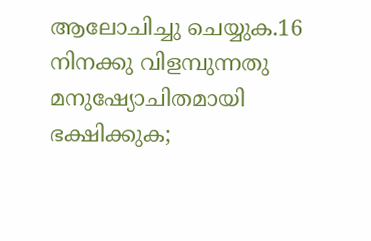ആലോചിച്ചു ചെയ്യുക.16 നിനക്കു വിളമ്പുന്നതു മനുഷ്യോചിതമായി ഭക്ഷിക്കുക;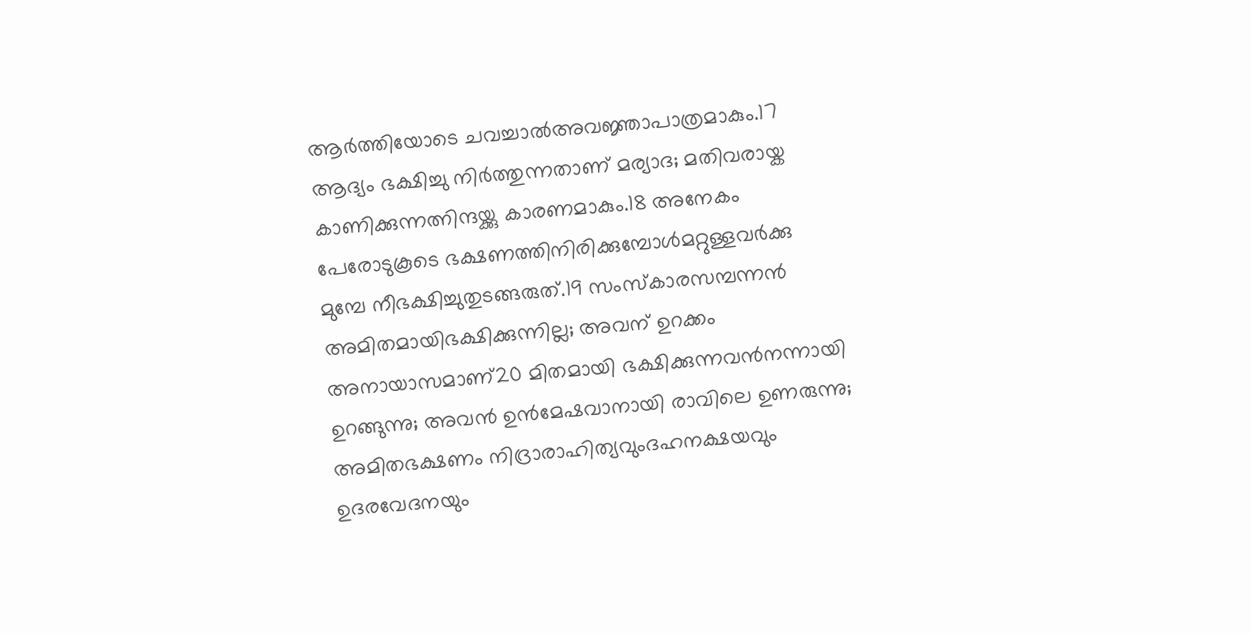ആര്‍ത്തിയോടെ ചവച്ചാല്‍അവജ്ഞാപാത്രമാകും.17 ആദ്യം ഭക്ഷിച്ചു നിര്‍ത്തുന്നതാണ് മര്യാദ; മതിവരായ്ക കാണിക്കുന്നത്നിന്ദയ്ക്കു കാരണമാകും.18 അനേകം പേരോടുകൂടെ ഭക്ഷണത്തിനിരിക്കുമ്പോള്‍മറ്റുള്ളവര്‍ക്കു മുമ്പേ നീഭക്ഷിച്ചുതുടങ്ങരുത്.19 സംസ്കാരസമ്പന്നന്‍ അമിതമായിഭക്ഷിക്കുന്നില്ല; അവന് ഉറക്കം അനായാസമാണ്20 മിതമായി ഭക്ഷിക്കുന്നവന്‍നന്നായി ഉറങ്ങുന്നു; അവന്‍ ഉന്‍മേഷവാനായി രാവിലെ ഉണരുന്നു; അമിതഭക്ഷണം നിദ്രാരാഹിത്യവുംദഹനക്ഷയവും ഉദരവേദനയും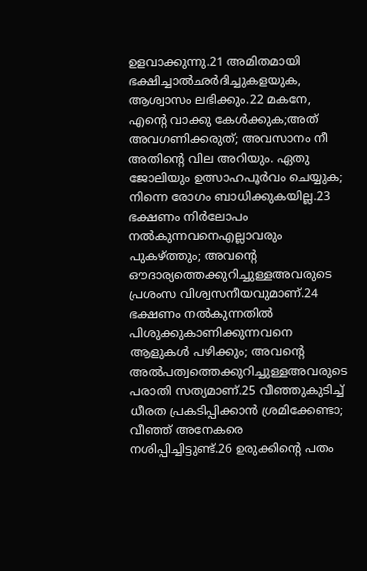ഉളവാക്കുന്നു.21 അമിതമായി ഭക്ഷിച്ചാല്‍ഛര്‍ദിച്ചുകളയുക, ആശ്വാസം ലഭിക്കും.22 മകനേ, എന്‍റെ വാക്കു കേള്‍ക്കുക;അത് അവഗണിക്കരുത്; അവസാനം നീ അതിന്‍റെ വില അറിയും. ഏതു ജോലിയും ഉത്സാഹപൂര്‍വം ചെയ്യുക; നിന്നെ രോഗം ബാധിക്കുകയില്ല.23 ഭക്ഷണം നിര്‍ലോപം നല്‍കുന്നവനെഎല്ലാവരും പുകഴ്ത്തും; അവന്‍റെ ഔദാര്യത്തെക്കുറിച്ചുള്ളഅവരുടെ പ്രശംസ വിശ്വസനീയവുമാണ്.24 ഭക്ഷണം നല്‍കുന്നതില്‍ പിശുക്കുകാണിക്കുന്നവനെ ആളുകള്‍ പഴിക്കും; അവന്‍റെ അല്‍പത്വത്തെക്കുറിച്ചുള്ളഅവരുടെ പരാതി സത്യമാണ്.25 വീഞ്ഞുകുടിച്ച് ധീരത പ്രകടിപ്പിക്കാന്‍ ശ്രമിക്കേണ്ടാ; വീഞ്ഞ് അനേകരെ നശിപ്പിച്ചിട്ടുണ്ട്.26 ഉരുക്കിന്‍റെ പതം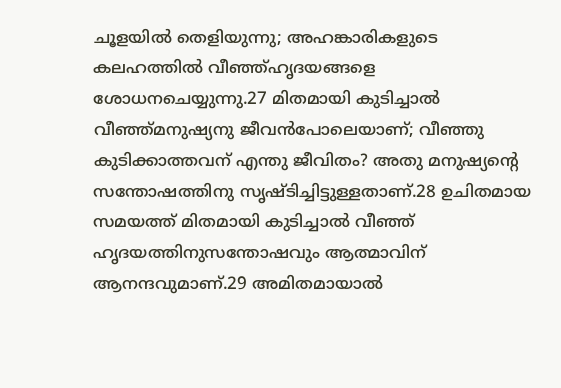ചൂളയില്‍ തെളിയുന്നു; അഹങ്കാരികളുടെ കലഹത്തില്‍ വീഞ്ഞ്ഹൃദയങ്ങളെ ശോധനചെയ്യുന്നു.27 മിതമായി കുടിച്ചാല്‍ വീഞ്ഞ്മനുഷ്യനു ജീവന്‍പോലെയാണ്; വീഞ്ഞു കുടിക്കാത്തവന് എന്തു ജീവിതം? അതു മനുഷ്യന്‍റെ സന്തോഷത്തിനു സൃഷ്ടിച്ചിട്ടുള്ളതാണ്.28 ഉചിതമായ സമയത്ത് മിതമായി കുടിച്ചാല്‍ വീഞ്ഞ് ഹൃദയത്തിനുസന്തോഷവും ആത്മാവിന് ആനന്ദവുമാണ്.29 അമിതമായാല്‍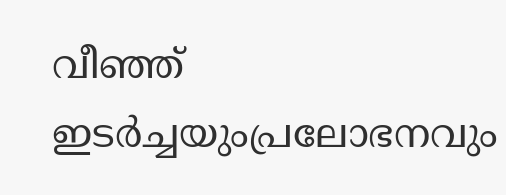വീഞ്ഞ് ഇടര്‍ച്ചയുംപ്രലോഭനവും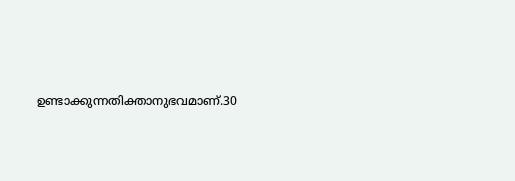ഉണ്ടാക്കുന്നതിക്താനുഭവമാണ്.30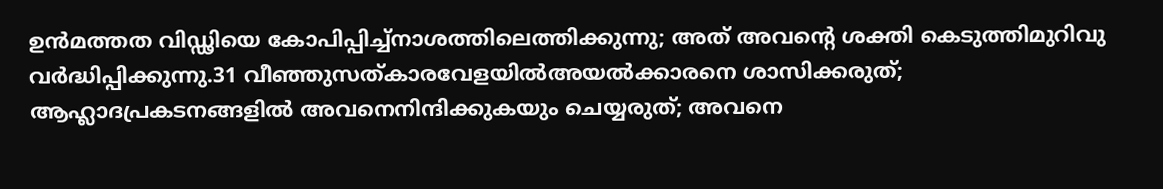ഉന്‍മത്തത വിഡ്ഢിയെ കോപിപ്പിച്ച്നാശത്തിലെത്തിക്കുന്നു; അത് അവന്‍റെ ശക്തി കെടുത്തിമുറിവു വര്‍ദ്ധിപ്പിക്കുന്നു.31 വീഞ്ഞുസത്കാരവേളയില്‍അയല്‍ക്കാരനെ ശാസിക്കരുത്; ആഹ്ലാദപ്രകടനങ്ങളില്‍ അവനെനിന്ദിക്കുകയും ചെയ്യരുത്; അവനെ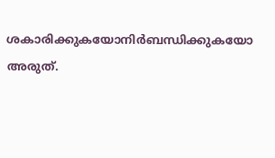ശകാരിക്കുകയോനിര്‍ബന്ധിക്കുകയോ അരുത്.